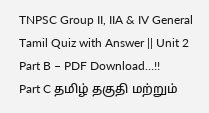TNPSC Group II, IIA & IV General Tamil Quiz with Answer || Unit 2 Part B – PDF Download…!!
Part C தமிழ் தகுதி மற்றும்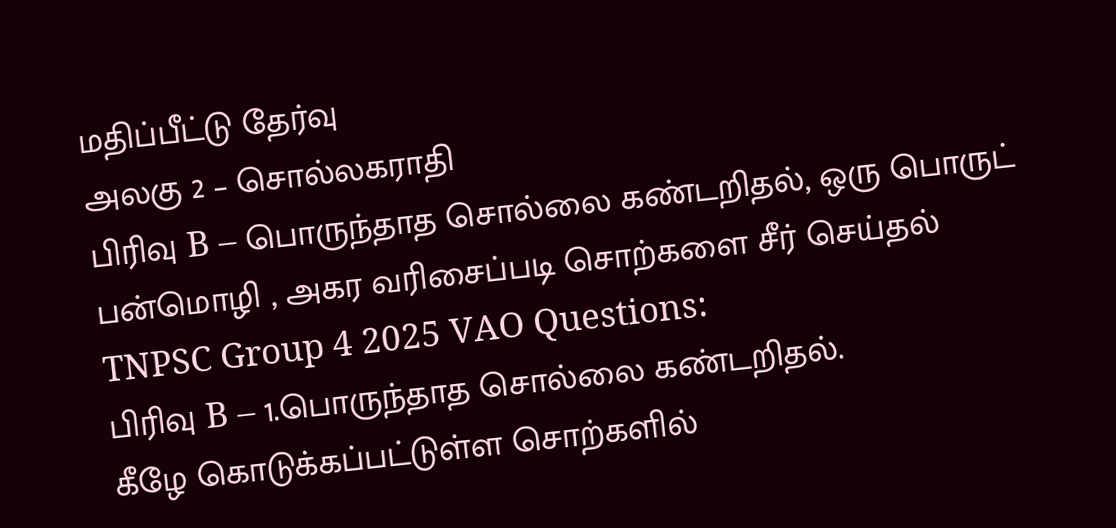மதிப்பீட்டு தேர்வு
அலகு 2 – சொல்லகராதி
பிரிவு B – பொருந்தாத சொல்லை கண்டறிதல், ஒரு பொருட் பன்மொழி , அகர வரிசைப்படி சொற்களை சீர் செய்தல்
TNPSC Group 4 2025 VAO Questions:
பிரிவு B – 1.பொருந்தாத சொல்லை கண்டறிதல்.
கீழே கொடுக்கப்பட்டுள்ள சொற்களில்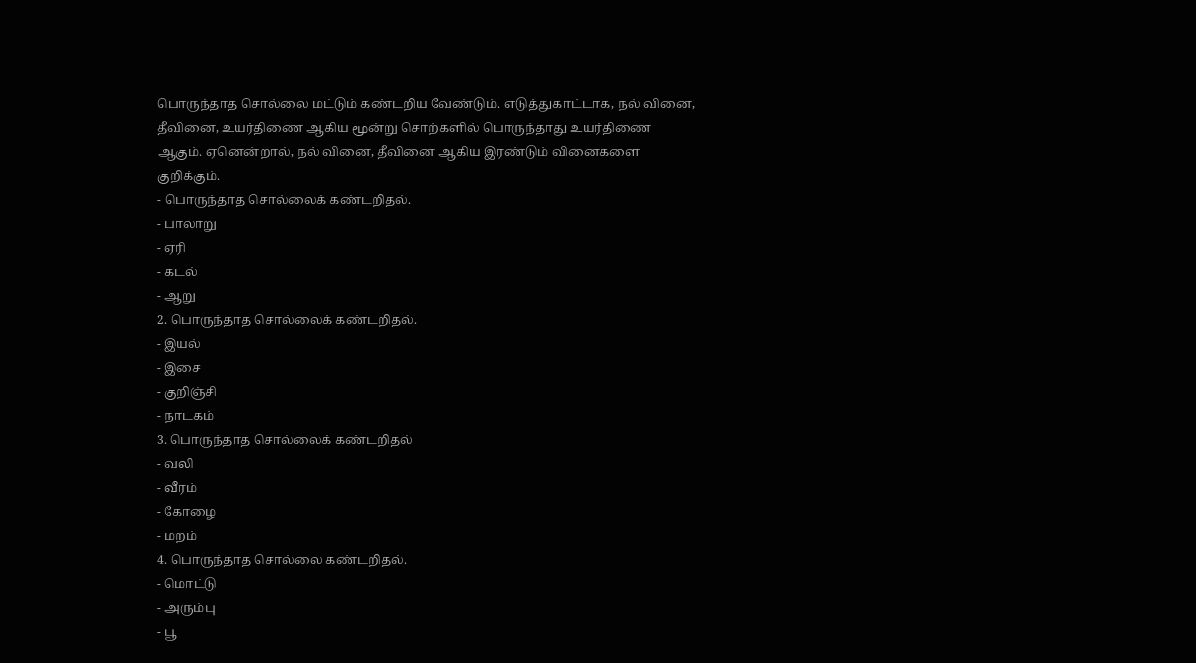பொருந்தாத சொல்லை மட்டும் கண்டறிய வேண்டும். எடுத்துகாட்டாக, நல் வினை, தீவினை, உயர்திணை ஆகிய மூன்று சொற்களில் பொருந்தாது உயர்திணை ஆகும். ஏனென்றால், நல் வினை, தீவினை ஆகிய இரண்டும் வினைகளை குறிக்கும்.
- பொருந்தாத சொல்லைக் கண்டறிதல்.
- பாலாறு
- ஏரி
- கடல்
- ஆறு
2. பொருந்தாத சொல்லைக் கண்டறிதல்.
- இயல்
- இசை
- குறிஞ்சி
- நாடகம்
3. பொருந்தாத சொல்லைக் கண்டறிதல்
- வலி
- வீரம்
- கோழை
- மறம்
4. பொருந்தாத சொல்லை கண்டறிதல்.
- மொட்டு
- அரும்பு
- பூ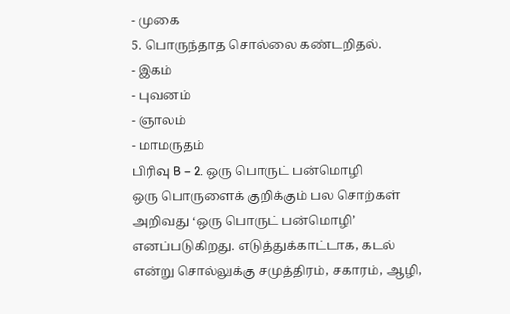- முகை
5. பொருந்தாத சொல்லை கண்டறிதல்.
- இகம்
- புவனம்
- ஞாலம்
- மாமருதம்
பிரிவு B – 2. ஒரு பொருட் பன்மொழி
ஒரு பொருளைக் குறிக்கும் பல சொற்கள் அறிவது ‘ஒரு பொருட் பன்மொழி’ எனப்படுகிறது. எடுத்துக்காட்டாக, கடல் என்று சொல்லுக்கு சமுத்திரம், சகாரம், ஆழி,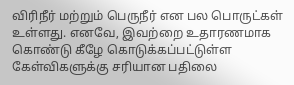விரிநீர் மற்றும் பெருநீர் என பல பொருட்கள் உள்ளது. எனவே, இவற்றை உதாரணமாக கொண்டு கீழே கொடுக்கப்பட்டுள்ள கேள்விகளுக்கு சரியான பதிலை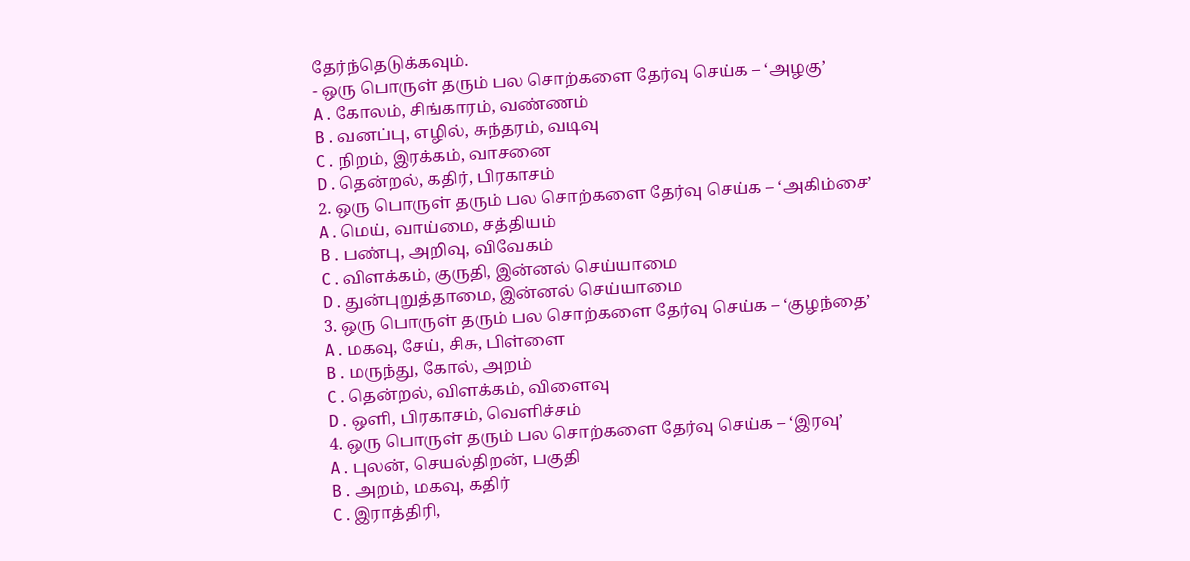தேர்ந்தெடுக்கவும்.
- ஒரு பொருள் தரும் பல சொற்களை தேர்வு செய்க – ‘அழகு’
A . கோலம், சிங்காரம், வண்ணம்
B . வனப்பு, எழில், சுந்தரம், வடிவு
C . நிறம், இரக்கம், வாசனை
D . தென்றல், கதிர், பிரகாசம்
2. ஒரு பொருள் தரும் பல சொற்களை தேர்வு செய்க – ‘அகிம்சை’
A . மெய், வாய்மை, சத்தியம்
B . பண்பு, அறிவு, விவேகம்
C . விளக்கம், குருதி, இன்னல் செய்யாமை
D . துன்புறுத்தாமை, இன்னல் செய்யாமை
3. ஒரு பொருள் தரும் பல சொற்களை தேர்வு செய்க – ‘குழந்தை’
A . மகவு, சேய், சிசு, பிள்ளை
B . மருந்து, கோல், அறம்
C . தென்றல், விளக்கம், விளைவு
D . ஒளி, பிரகாசம், வெளிச்சம்
4. ஒரு பொருள் தரும் பல சொற்களை தேர்வு செய்க – ‘இரவு’
A . புலன், செயல்திறன், பகுதி
B . அறம், மகவு, கதிர்
C . இராத்திரி,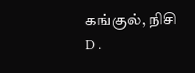கங்குல், நிசி
D .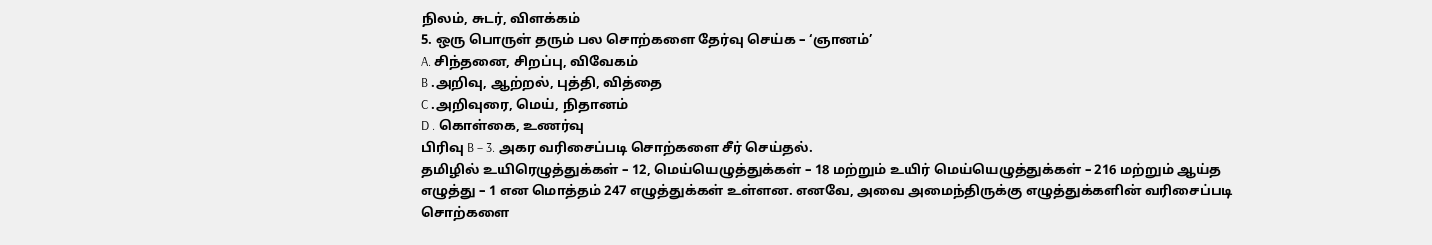நிலம், சுடர், விளக்கம்
5. ஒரு பொருள் தரும் பல சொற்களை தேர்வு செய்க – ‘ஞானம்’
A. சிந்தனை, சிறப்பு, விவேகம்
B .அறிவு, ஆற்றல், புத்தி, வித்தை
C .அறிவுரை, மெய், நிதானம்
D . கொள்கை, உணர்வு
பிரிவு B – 3. அகர வரிசைப்படி சொற்களை சீர் செய்தல்.
தமிழில் உயிரெழுத்துக்கள் – 12, மெய்யெழுத்துக்கள் – 18 மற்றும் உயிர் மெய்யெழுத்துக்கள் – 216 மற்றும் ஆய்த எழுத்து – 1 என மொத்தம் 247 எழுத்துக்கள் உள்ளன. எனவே, அவை அமைந்திருக்கு எழுத்துக்களின் வரிசைப்படி சொற்களை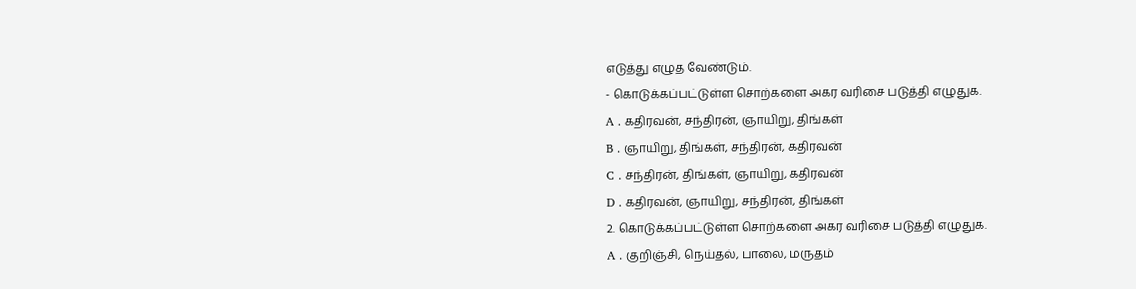எடுத்து எழுத வேண்டும்.
- கொடுக்கப்பட்டுள்ள சொற்களை அகர வரிசை படுத்தி எழுதுக.
A . கதிரவன், சந்திரன், ஞாயிறு, திங்கள்
B . ஞாயிறு, திங்கள், சந்திரன், கதிரவன்
C . சந்திரன், திங்கள், ஞாயிறு, கதிரவன்
D . கதிரவன், ஞாயிறு, சந்திரன், திங்கள்
2. கொடுக்கப்பட்டுள்ள சொற்களை அகர வரிசை படுத்தி எழுதுக.
A . குறிஞ்சி, நெய்தல், பாலை, மருதம்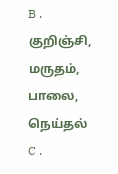B . குறிஞ்சி, மருதம், பாலை, நெய்தல்
C .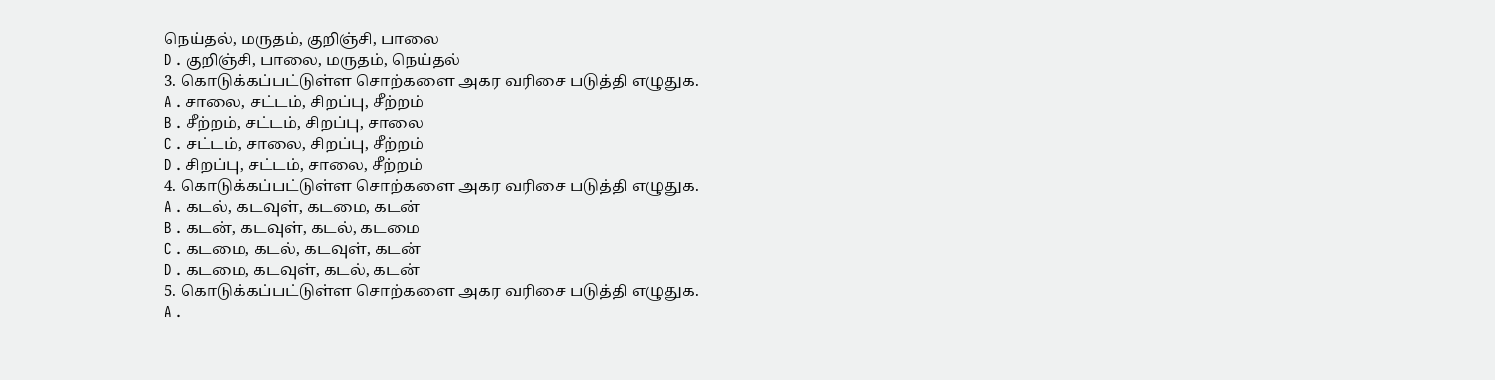நெய்தல், மருதம், குறிஞ்சி, பாலை
D . குறிஞ்சி, பாலை, மருதம், நெய்தல்
3. கொடுக்கப்பட்டுள்ள சொற்களை அகர வரிசை படுத்தி எழுதுக.
A . சாலை, சட்டம், சிறப்பு, சீற்றம்
B . சீற்றம், சட்டம், சிறப்பு, சாலை
C . சட்டம், சாலை, சிறப்பு, சீற்றம்
D . சிறப்பு, சட்டம், சாலை, சீற்றம்
4. கொடுக்கப்பட்டுள்ள சொற்களை அகர வரிசை படுத்தி எழுதுக.
A . கடல், கடவுள், கடமை, கடன்
B . கடன், கடவுள், கடல், கடமை
C . கடமை, கடல், கடவுள், கடன்
D . கடமை, கடவுள், கடல், கடன்
5. கொடுக்கப்பட்டுள்ள சொற்களை அகர வரிசை படுத்தி எழுதுக.
A .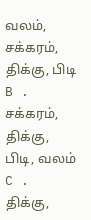வலம், சக்கரம், திக்கு, பிடி
B . சக்கரம், திக்கு, பிடி, வலம்
C . திக்கு,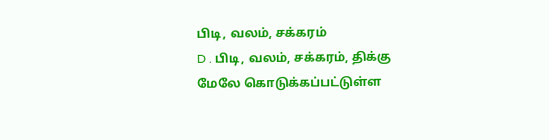பிடி, வலம், சக்கரம்
D . பிடி, வலம், சக்கரம், திக்கு
மேலே கொடுக்கப்பட்டுள்ள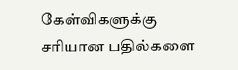கேள்விகளுக்கு சரியான பதில்களை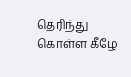தெரிந்து கொள்ள கீழே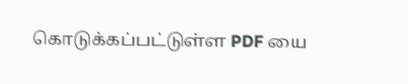கொடுக்கப்பட்டுள்ள PDF யை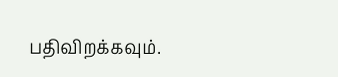பதிவிறக்கவும்.